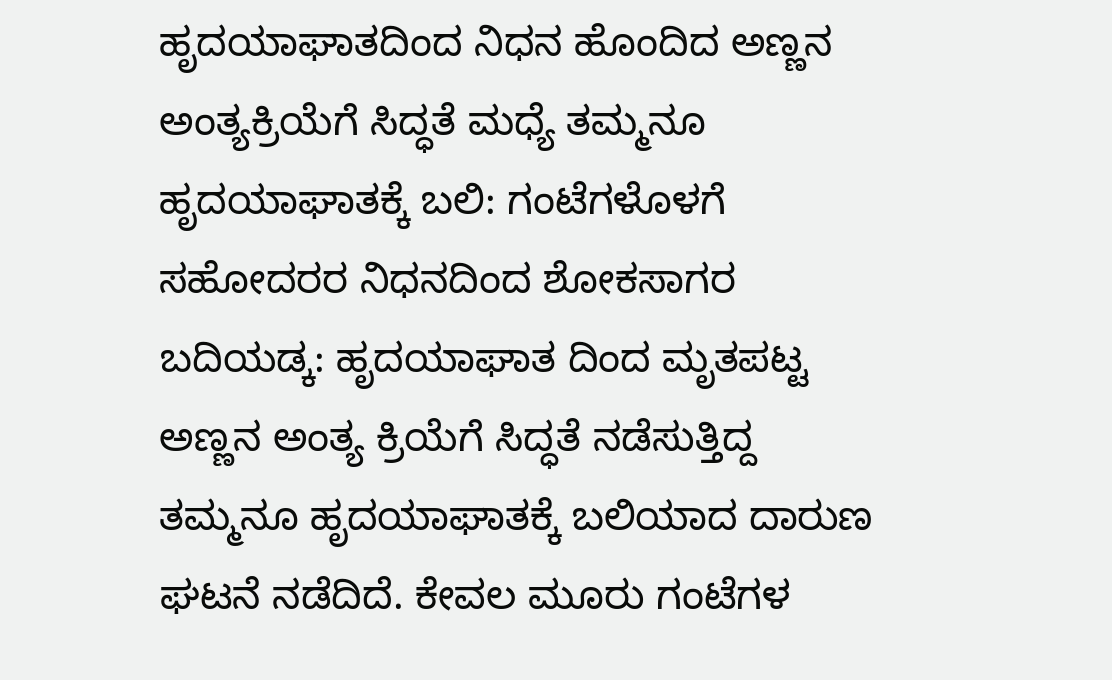ಹೃದಯಾಘಾತದಿಂದ ನಿಧನ ಹೊಂದಿದ ಅಣ್ಣನ ಅಂತ್ಯಕ್ರಿಯೆಗೆ ಸಿದ್ಧತೆ ಮಧ್ಯೆ ತಮ್ಮನೂ ಹೃದಯಾಘಾತಕ್ಕೆ ಬಲಿ: ಗಂಟೆಗಳೊಳಗೆ ಸಹೋದರರ ನಿಧನದಿಂದ ಶೋಕಸಾಗರ
ಬದಿಯಡ್ಕ: ಹೃದಯಾಘಾತ ದಿಂದ ಮೃತಪಟ್ಟ ಅಣ್ಣನ ಅಂತ್ಯ ಕ್ರಿಯೆಗೆ ಸಿದ್ಧತೆ ನಡೆಸುತ್ತಿದ್ದ ತಮ್ಮನೂ ಹೃದಯಾಘಾತಕ್ಕೆ ಬಲಿಯಾದ ದಾರುಣ ಘಟನೆ ನಡೆದಿದೆ. ಕೇವಲ ಮೂರು ಗಂಟೆಗಳ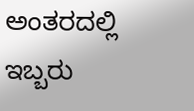ಅಂತರದಲ್ಲಿ ಇಬ್ಬರು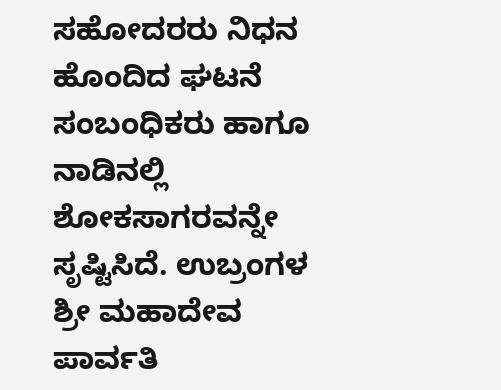ಸಹೋದರರು ನಿಧನ ಹೊಂದಿದ ಘಟನೆ ಸಂಬಂಧಿಕರು ಹಾಗೂ ನಾಡಿನಲ್ಲಿ ಶೋಕಸಾಗರವನ್ನೇ ಸೃಷ್ಟಿಸಿದೆ. ಉಬ್ರಂಗಳ ಶ್ರೀ ಮಹಾದೇವ ಪಾರ್ವತಿ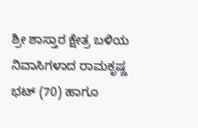ಶ್ರೀ ಶಾಸ್ತಾರ ಕ್ಷೇತ್ರ ಬಳಿಯ ನಿವಾಸಿಗಳಾದ ರಾಮಕೃಷ್ಣ ಭಟ್ (70) ಹಾಗೂ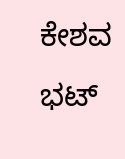ಕೇಶವ ಭಟ್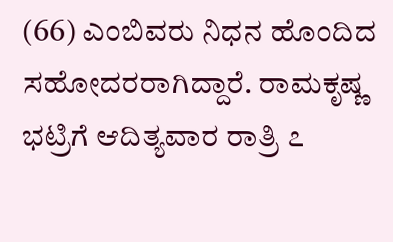(66) ಎಂಬಿವರು ನಿಧನ ಹೊಂದಿದ ಸಹೋದರರಾಗಿದ್ದಾರೆ. ರಾಮಕೃಷ್ಣ ಭಟ್ರಿಗೆ ಆದಿತ್ಯವಾರ ರಾತ್ರಿ ೭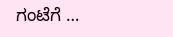ಗಂಟೆಗೆ …